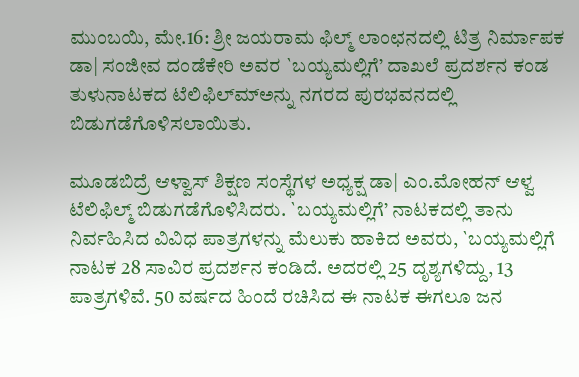ಮುಂಬಯಿ, ಮೇ.16: ಶ್ರೀ ಜಯರಾಮ ಫಿಲ್ಮ್ ಲಾಂಛನದಲ್ಲಿ ಟಿತ್ರ ನಿರ್ಮಾಪಕ ಡಾ| ಸಂಜೀವ ದಂಡೆಕೇರಿ ಅವರ `ಬಯ್ಯಮಲ್ಲಿಗೆ’ ದಾಖಲೆ ಪ್ರದರ್ಶನ ಕಂಡ ತುಳುನಾಟಕದ ಟೆಲಿಫಿಲ್ಮ್‍ಅನ್ನು ನಗರದ ಪುರಭವನದಲ್ಲಿ ಬಿಡುಗಡೆಗೊಳಿಸಲಾಯಿತು.

ಮೂಡಬಿದ್ರೆ ಆಳ್ವಾಸ್ ಶಿಕ್ಷಣ ಸಂಸ್ಥೆಗಳ ಅಧ್ಯಕ್ಷ ಡಾ| ಎಂ.ಮೋಹನ್ ಆಳ್ವ ಟೆಲಿಫಿಲ್ಮ್ ಬಿಡುಗಡೆಗೊಳಿಸಿದರು. `ಬಯ್ಯಮಲ್ಲಿಗೆ’ ನಾಟಕದಲ್ಲಿ ತಾನು ನಿರ್ವಹಿಸಿದ ವಿವಿಧ ಪಾತ್ರಗಳನ್ನು ಮೆಲುಕು ಹಾಕಿದ ಅವರು, `ಬಯ್ಯಮಲ್ಲಿಗೆ ನಾಟಕ 28 ಸಾವಿರ ಪ್ರದರ್ಶನ ಕಂಡಿದೆ. ಅದರಲ್ಲಿ 25 ದೃಶ್ಯಗಳಿದ್ದು, 13 ಪಾತ್ರಗಳಿವೆ. 50 ವರ್ಷದ ಹಿಂದೆ ರಚಿಸಿದ ಈ ನಾಟಕ ಈಗಲೂ ಜನ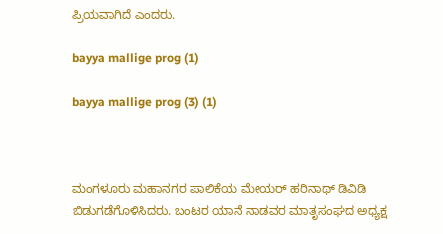ಪ್ರಿಯವಾಗಿದೆ ಎಂದರು.

bayya mallige prog (1)

bayya mallige prog (3) (1)



ಮಂಗಳೂರು ಮಹಾನಗರ ಪಾಲಿಕೆಯ ಮೇಯರ್ ಹರಿನಾಥ್ ಡಿವಿಡಿ ಬಿಡುಗಡೆಗೊಳಿಸಿದರು. ಬಂಟರ ಯಾನೆ ನಾಡವರ ಮಾತೃಸಂಘದ ಅಧ್ಯಕ್ಷ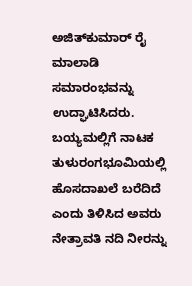ಅಜಿತ್‍ಕುಮಾರ್ ರೈ ಮಾಲಾಡಿ ಸಮಾರಂಭವನ್ನು ಉದ್ಘಾಟಿಸಿದರು. ಬಯ್ಯಮಲ್ಲಿಗೆ ನಾಟಕ ತುಳುರಂಗಭೂಮಿಯಲ್ಲಿ ಹೊಸದಾಖಲೆ ಬರೆದಿದೆ ಎಂದು ತಿಳಿಸಿದ ಅವರು ನೇತ್ರಾವತಿ ನದಿ ನೀರನ್ನು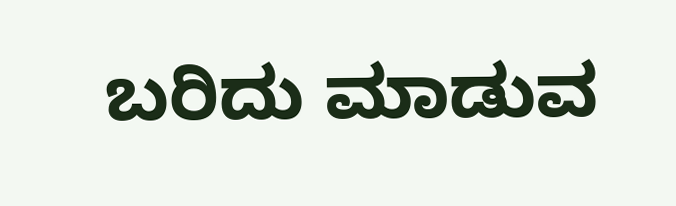ಬರಿದು ಮಾಡುವ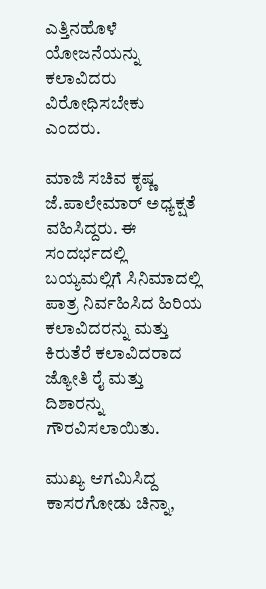ಎತ್ತಿನಹೊಳೆ ಯೋಜನೆಯನ್ನು ಕಲಾವಿದರು ವಿರೋಧಿಸಬೇಕು ಎಂದರು.

ಮಾಜಿ ಸಚಿವ ಕೃಷ್ಣ ಜೆ.ಪಾಲೇಮಾರ್ ಅಧ್ಯಕ್ಷತೆ ವಹಿಸಿದ್ದರು. ಈ ಸಂದರ್ಭದಲ್ಲಿ ಬಯ್ಯಮಲ್ಲಿಗೆ ಸಿನಿಮಾದಲ್ಲಿ ಪಾತ್ರ ನಿರ್ವಹಿಸಿದ ಹಿರಿಯ ಕಲಾವಿದರನ್ನು ಮತ್ತು ಕಿರುತೆರೆ ಕಲಾವಿದರಾದ ಜ್ಯೋತಿ ರೈ ಮತ್ತು ದಿಶಾರನ್ನು ಗೌರವಿಸಲಾಯಿತು.

ಮುಖ್ಯ ಆಗಮಿಸಿದ್ದ ಕಾಸರಗೋಡು ಚಿನ್ನಾ,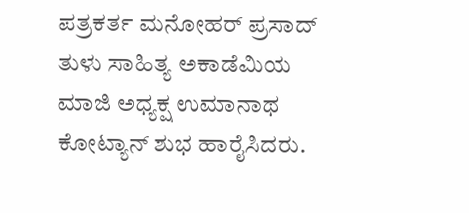ಪತ್ರಕರ್ತ ಮನೋಹರ್ ಪ್ರಸಾದ್ ತುಳು ಸಾಹಿತ್ಯ ಅಕಾಡೆಮಿಯ ಮಾಜಿ ಅಧ್ಯಕ್ಷ ಉಮಾನಾಥ ಕೋಟ್ಯಾನ್ ಶುಭ ಹಾರೈಸಿದರು.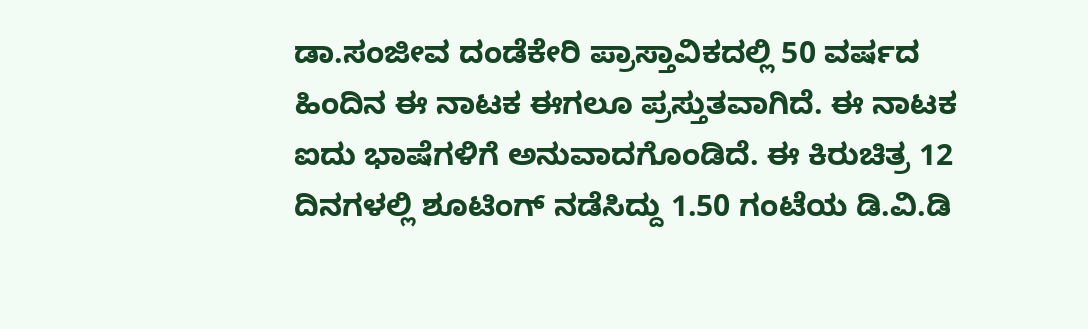ಡಾ.ಸಂಜೀವ ದಂಡೆಕೇರಿ ಪ್ರಾಸ್ತಾವಿಕದಲ್ಲಿ 50 ವರ್ಷದ ಹಿಂದಿನ ಈ ನಾಟಕ ಈಗಲೂ ಪ್ರಸ್ತುತವಾಗಿದೆ. ಈ ನಾಟಕ ಐದು ಭಾಷೆಗಳಿಗೆ ಅನುವಾದಗೊಂಡಿದೆ. ಈ ಕಿರುಚಿತ್ರ 12 ದಿನಗಳಲ್ಲಿ ಶೂಟಿಂಗ್ ನಡೆಸಿದ್ದು 1.50 ಗಂಟೆಯ ಡಿ.ವಿ.ಡಿ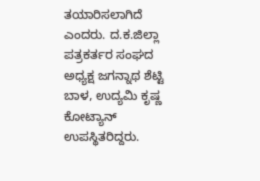ತಯಾರಿಸಲಾಗಿದೆ ಎಂದರು. ದ.ಕ.ಜಿಲ್ಲಾ ಪತ್ರಕರ್ತರ ಸಂಘದ ಅಧ್ಯಕ್ಷ ಜಗನ್ನಾಥ ಶೆಟ್ಟಿ ಬಾಳ, ಉದ್ಯಮಿ ಕೃಷ್ಣ ಕೋಟ್ಯಾನ್ ಉಪಸ್ಥಿತರಿದ್ದರು.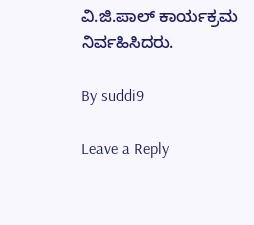ವಿ.ಜಿ.ಪಾಲ್ ಕಾರ್ಯಕ್ರಮ ನಿರ್ವಹಿಸಿದರು.

By suddi9

Leave a Reply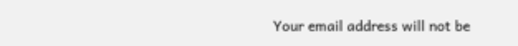Your email address will not be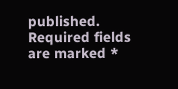published. Required fields are marked *